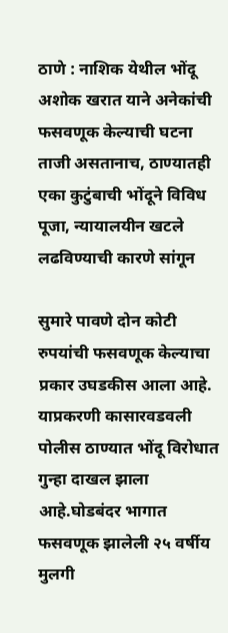ठाणे : नाशिक येथील भोंदू अशोक खरात याने अनेकांची फसवणूक केल्याची घटना ताजी असतानाच, ठाण्यातही एका कुटुंबाची भोंदूने विविध पूजा, न्यायालयीन खटले लढविण्याची कारणे सांगून

सुमारे पावणे दोन कोटी रुपयांची फसवणूक केल्याचा प्रकार उघडकीस आला आहे. याप्रकरणी कासारवडवली पोलीस ठाण्यात भोंदू विरोधात गुन्हा दाखल झाला आहे.घोडबंदर भागात फसवणूक झालेली २५ वर्षीय मुलगी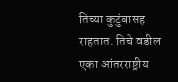तिच्या कुटुंबासह राहतात. तिचे वडील एका आंतरराष्ट्रीय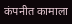कंपनीत कामाला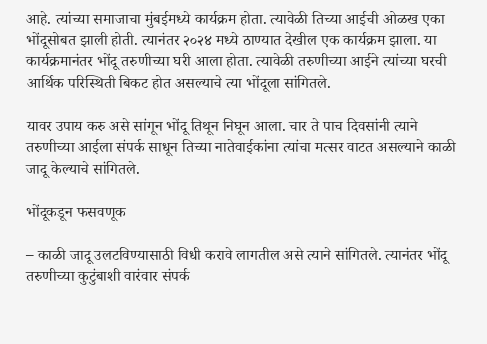आहे. त्यांच्या समाजाचा मुंबईमध्ये कार्यक्रम होता. त्यावेळी तिच्या आईची ओळख एका भोंदूसोबत झाली होती. त्यानंतर २०२४ मध्ये ठाण्यात देखील एक कार्यक्रम झाला. या कार्यक्रमानंतर भोंदू तरुणीच्या घरी आला होता. त्यावेळी तरुणीच्या आईने त्यांच्या घरची आर्थिक परिस्थिती बिकट होत असल्याचे त्या भोंदूला सांगितले.

यावर उपाय करु असे सांगून भोंदू तिथून निघून आला. चार ते पाच दिवसांनी त्याने तरुणीच्या आईला संपर्क साधून तिच्या नातेवाईकांना त्यांचा मत्सर वाटत असल्याने काळी जादू केल्याचे सांगितले.

भोंदूकडून फसवणूक

– काळी जादू उलटविण्यासाठी विधी करावे लागतील असे त्याने सांगितले. त्यानंतर भोंदू तरुणीच्या कुटुंबाशी वारंवार संपर्क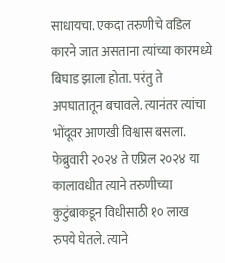साधायचा. एकदा तरुणीचे वडिल कारने जात असताना त्यांच्या कारमध्ये बिघाड झाला होता. परंतु ते अपघातातून बचावले. त्यानंतर त्यांचा भोंदूवर आणखी विश्वास बसला. फेब्रुवारी २०२४ ते एप्रिल २०२४ या कालावधीत त्याने तरुणीच्या कुटुंबाकडून विधीसाठी १० लाख रुपये घेतले. त्याने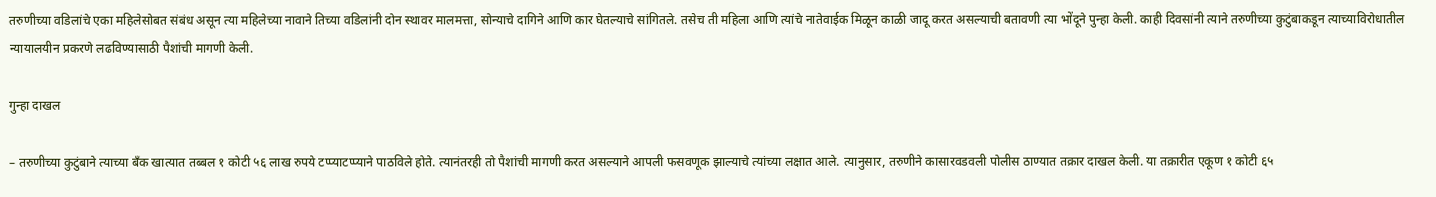तरुणीच्या वडिलांचे एका महिलेसोबत संबंध असून त्या महिलेच्या नावाने तिच्या वडिलांनी दोन स्थावर मालमत्ता, सोन्याचे दागिने आणि कार घेतल्याचे सांगितले. तसेच ती महिला आणि त्यांचे नातेवाईक मिळून काळी जादू करत असल्याची बतावणी त्या भोंदूने पुन्हा केली. काही दिवसांनी त्याने तरुणीच्या कुटुंबाकडून त्याच्याविरोधातील न्यायालयीन प्रकरणे लढविण्यासाठी पैशांची मागणी केली.

गुन्हा दाखल

– तरुणीच्या कुटुंबाने त्याच्या बँक खात्यात तब्बल १ कोटी ५६ लाख रुपये टप्प्याटप्प्याने पाठविले होते. त्यानंतरही तो पैशांची मागणी करत असल्याने आपली फसवणूक झाल्याचे त्यांच्या लक्षात आले. त्यानुसार, तरुणीने कासारवडवली पोलीस ठाण्यात तक्रार दाखल केली. या तक्रारीत एकूण १ कोटी ६५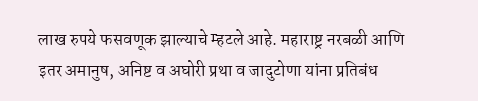लाख रुपये फसवणूक झाल्याचे म्हटले आहे. महाराष्ट्र नरबळी आणि इतर अमानुष, अनिष्ट व अघोरी प्रथा व जादुटोणा यांना प्रतिबंध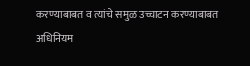करण्याबाबत व त्यांचे समुळ उच्चाटन करण्याबाबत अधिनियम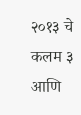२०१३ चे कलम ३ आणि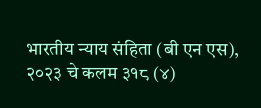भारतीय न्याय संहिता (बी एन एस), २०२३ चे कलम ३१८ (४)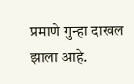प्रमाणे गुन्हा दाखल झाला आहे.